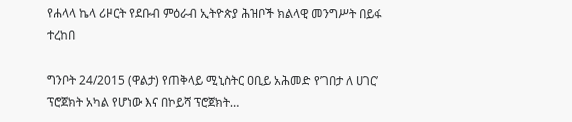የሐላላ ኬላ ሪዞርት የደቡብ ምዕራብ ኢትዮጵያ ሕዝቦች ክልላዊ መንግሥት በይፋ ተረከበ

ግንቦት 24/2015 (ዋልታ) የጠቅላይ ሚኒስትር ዐቢይ አሕመድ የ’ገበታ ለ ሀገር’ ፕሮጀክት አካል የሆነው እና በኮይሻ ፕሮጀክት…